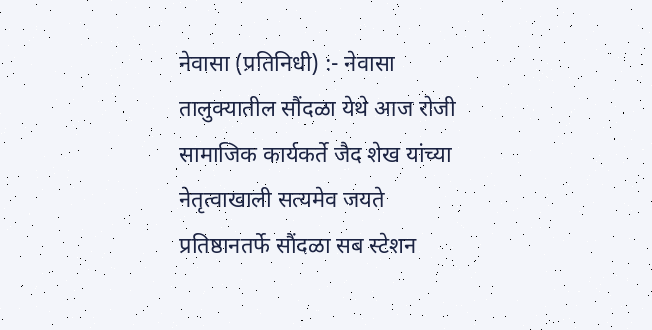नेवासा (प्रतिनिधी) :- नेवासा तालुक्यातील सौंदळा येथे आज रोजी सामाजिक कार्यकर्ते जैद शेख यांच्या नेतृत्वाखाली सत्यमेव जयते प्रतिष्ठानतर्फे सौंदळा सब स्टेशन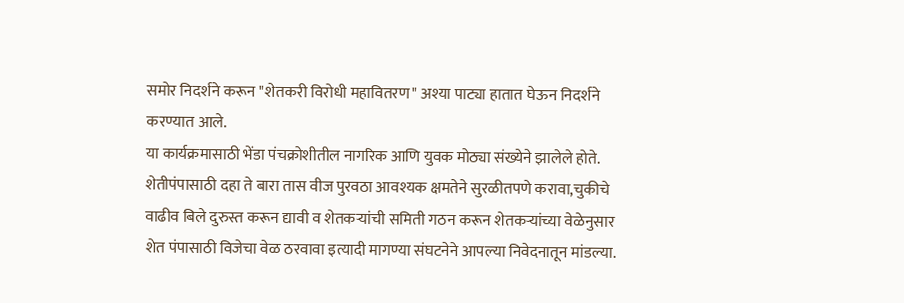समोर निदर्शने करून "शेतकरी विरोधी महावितरण" अश्या पाट्या हातात घेऊन निदर्शने करण्यात आले.
या कार्यक्रमासाठी भेंडा पंचक्रोशीतील नागरिक आणि युवक मोठ्या संख्येने झालेले होते.
शेतीपंपासाठी दहा ते बारा तास वीज पुरवठा आवश्यक क्षमतेने सुरळीतपणे करावा,चुकीचे वाढीव बिले दुरुस्त करून द्यावी व शेतकऱ्यांची समिती गठन करून शेतकऱ्यांच्या वेळेनुसार शेत पंपासाठी विजेचा वेळ ठरवावा इत्यादी मागण्या संघटनेने आपल्या निवेदनातून मांडल्या.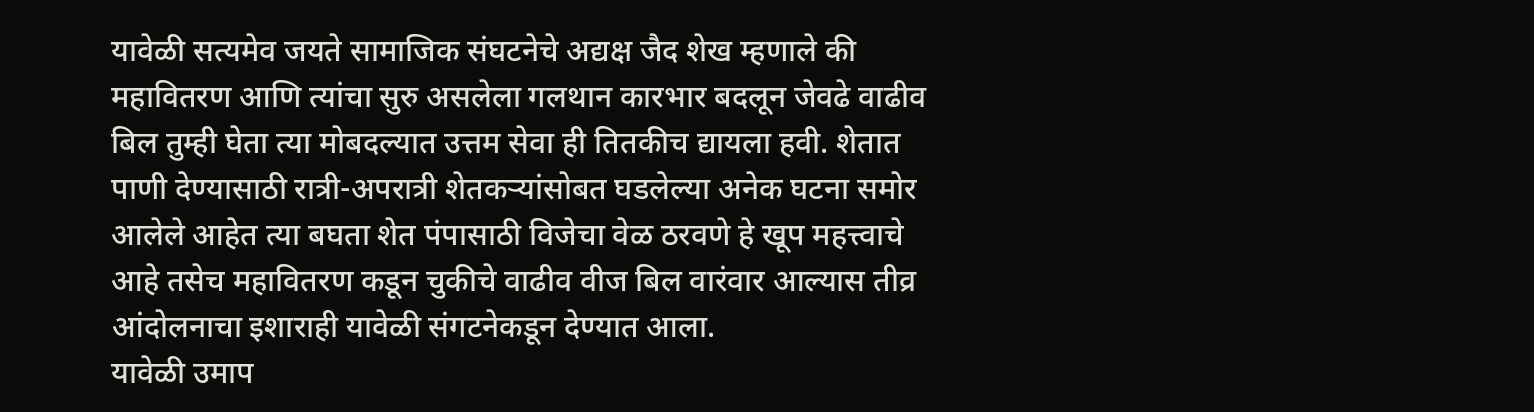यावेळी सत्यमेव जयते सामाजिक संघटनेचे अद्यक्ष जैद शेख म्हणाले की महावितरण आणि त्यांचा सुरु असलेला गलथान कारभार बदलून जेवढे वाढीव बिल तुम्ही घेता त्या मोबदल्यात उत्तम सेवा ही तितकीच द्यायला हवी. शेतात पाणी देण्यासाठी रात्री-अपरात्री शेतकऱ्यांसोबत घडलेल्या अनेक घटना समोर आलेले आहेत त्या बघता शेत पंपासाठी विजेचा वेळ ठरवणे हे खूप महत्त्वाचे आहे तसेच महावितरण कडून चुकीचे वाढीव वीज बिल वारंवार आल्यास तीव्र आंदोलनाचा इशाराही यावेळी संगटनेकडून देण्यात आला.
यावेळी उमाप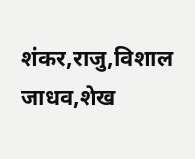शंकर,राजु,विशाल जाधव,शेख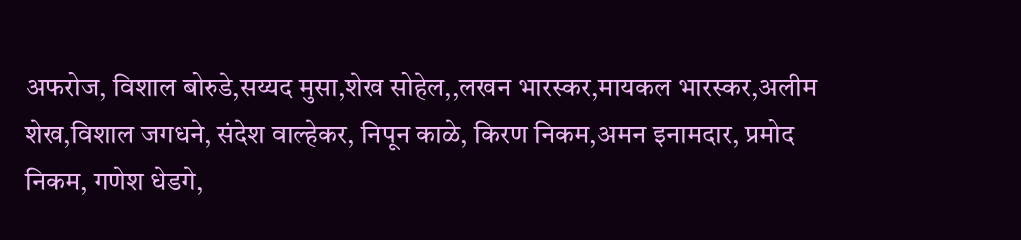अफरोज, विशाल बोरुडे,सय्यद मुसा,शेख सोहेल,,लखन भारस्कर,मायकल भारस्कर,अलीम शेख,विशाल जगधने, संदेश वाल्हेकर, निपून काळे, किरण निकम,अमन इनामदार, प्रमोद निकम, गणेश धेडगे,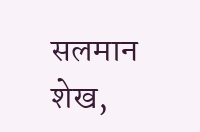सलमान शेख,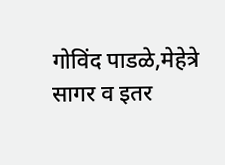गोविंद पाडळे,मेहेत्रे सागर व इतर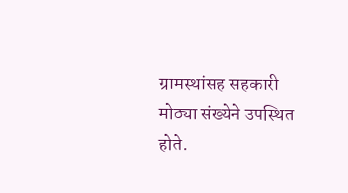ग्रामस्थांसह सहकारी मोठ्या संख्येने उपस्थित होते.